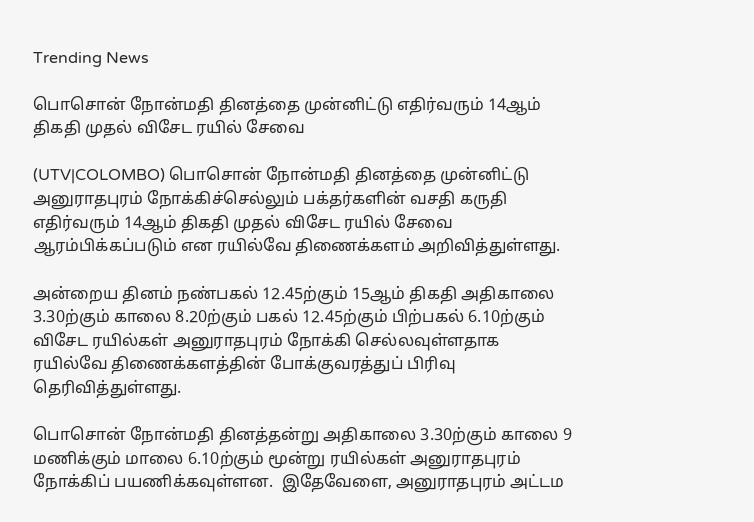Trending News

பொசொன் நோன்மதி தினத்தை முன்னிட்டு எதிர்வரும் 14ஆம் திகதி முதல் விசேட ரயில் சேவை

(UTV|COLOMBO) பொசொன் நோன்மதி தினத்தை முன்னிட்டு அனுராதபுரம் நோக்கிச்செல்லும் பக்தர்களின் வசதி கருதி எதிர்வரும் 14ஆம் திகதி முதல் விசேட ரயில் சேவை ஆரம்பிக்கப்படும் என ரயில்வே திணைக்களம் அறிவித்துள்ளது.

அன்றைய தினம் நண்பகல் 12.45ற்கும் 15ஆம் திகதி அதிகாலை 3.30ற்கும் காலை 8.20ற்கும் பகல் 12.45ற்கும் பிற்பகல் 6.10ற்கும் விசேட ரயில்கள் அனுராதபுரம் நோக்கி செல்லவுள்ளதாக ரயில்வே திணைக்களத்தின் போக்குவரத்துப் பிரிவு தெரிவித்துள்ளது.

பொசொன் நோன்மதி தினத்தன்று அதிகாலை 3.30ற்கும் காலை 9 மணிக்கும் மாலை 6.10ற்கும் மூன்று ரயில்கள் அனுராதபுரம் நோக்கிப் பயணிக்கவுள்ளன.  இதேவேளை, அனுராதபுரம் அட்டம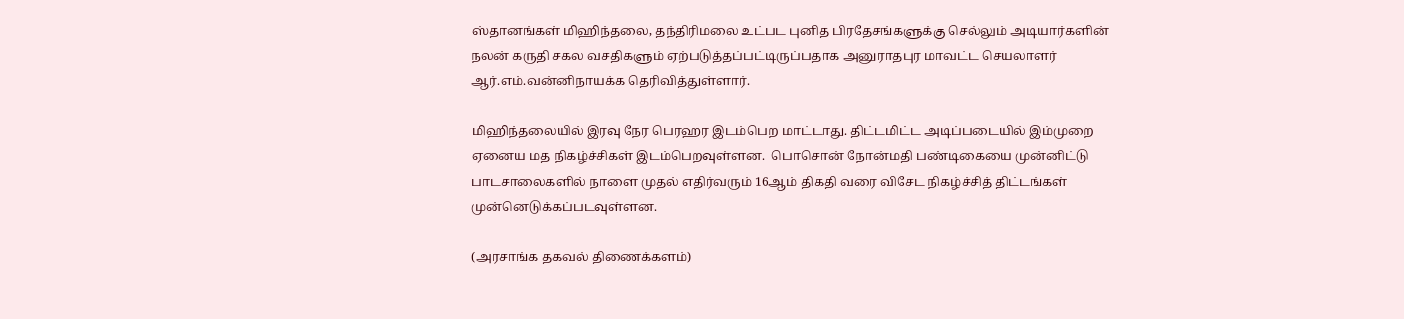ஸ்தானங்கள் மிஹிந்தலை, தந்திரிமலை உட்பட புனித பிரதேசங்களுக்கு செல்லும் அடியார்களின் நலன் கருதி சகல வசதிகளும் ஏற்படுத்தப்பட்டிருப்பதாக அனுராதபுர மாவட்ட செயலாளர் ஆர்.எம்.வன்னிநாயக்க தெரிவித்துள்ளார்.

மிஹிந்தலையில் இரவு நேர பெரஹர இடம்பெற மாட்டாது. திட்டமிட்ட அடிப்படையில் இம்முறை ஏனைய மத நிகழ்ச்சிகள் இடம்பெறவுள்ளன.  பொசொன் நோன்மதி பண்டிகையை முன்னிட்டு பாடசாலைகளில் நாளை முதல் எதிர்வரும் 16ஆம் திகதி வரை விசேட நிகழ்ச்சித் திட்டங்கள் முன்னெடுக்கப்படவுள்ளன.

(அரசாங்க தகவல் திணைக்களம்)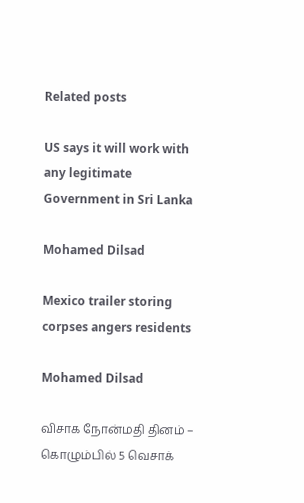Related posts

US says it will work with any legitimate Government in Sri Lanka

Mohamed Dilsad

Mexico trailer storing corpses angers residents

Mohamed Dilsad

விசாக நோன்மதி தினம் – கொழும்பில் 5 வெசாக்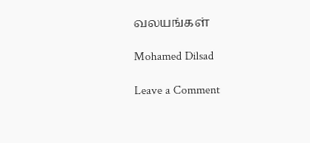வலயங்கள்

Mohamed Dilsad

Leave a Comment